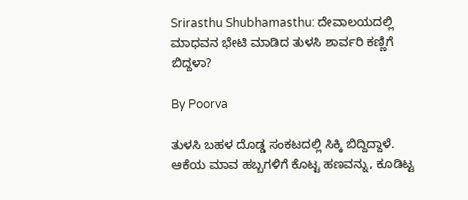Srirasthu Shubhamasthu: ದೇವಾಲಯದಲ್ಲಿ ಮಾಧವನ ಭೇಟಿ ಮಾಡಿದ ತುಳಸಿ ಶಾರ್ವರಿ ಕಣ್ಣಿಗೆ ಬಿದ್ದಳಾ?

By Poorva

ತುಳಸಿ ಬಹಳ ದೊಡ್ಡ ಸಂಕಟದಲ್ಲಿ ಸಿಕ್ಕಿ ಬಿದ್ದಿದ್ದಾಳೆ. ಆಕೆಯ ಮಾವ ಹಬ್ಬಗಳಿಗೆ ಕೊಟ್ಟ ಹಣವನ್ನು, ಕೂಡಿಟ್ಟ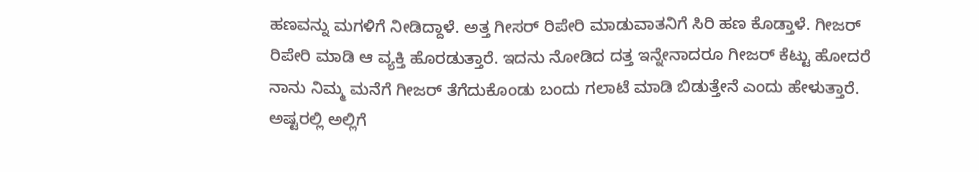ಹಣವನ್ನು ಮಗಳಿಗೆ ನೀಡಿದ್ದಾಳೆ. ಅತ್ತ ಗೀಸರ್ ರಿಪೇರಿ ಮಾಡುವಾತನಿಗೆ ಸಿರಿ ಹಣ ಕೊಡ್ತಾಳೆ. ಗೀಜರ್ ರಿಪೇರಿ ಮಾಡಿ ಆ ವ್ಯಕ್ತಿ ಹೊರಡುತ್ತಾರೆ. ಇದನು ನೋಡಿದ ದತ್ತ ಇನ್ನೇನಾದರೂ ಗೀಜರ್ ಕೆಟ್ಟು ಹೋದರೆ ನಾನು ನಿಮ್ಮ ಮನೆಗೆ ಗೀಜರ್ ತೆಗೆದುಕೊಂಡು ಬಂದು ಗಲಾಟೆ ಮಾಡಿ ಬಿಡುತ್ತೇನೆ ಎಂದು ಹೇಳುತ್ತಾರೆ. ಅಷ್ಟರಲ್ಲಿ ಅಲ್ಲಿಗೆ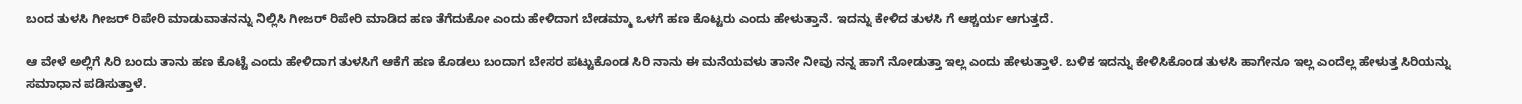ಬಂದ ತುಳಸಿ ಗೀಜರ್ ರಿಪೇರಿ ಮಾಡುವಾತನನ್ನು ನಿಲ್ಲಿಸಿ ಗೀಜರ್ ರಿಪೇರಿ ಮಾಡಿದ ಹಣ ತೆಗೆದುಕೋ ಎಂದು ಹೇಳಿದಾಗ ಬೇಡಮ್ಮಾ ಒಳಗೆ ಹಣ ಕೊಟ್ಟರು ಎಂದು ಹೇಳುತ್ತಾನೆ. ಇದನ್ನು ಕೇಳಿದ ತುಳಸಿ ಗೆ ಆಶ್ಚರ್ಯ ಆಗುತ್ತದೆ.

ಆ ವೇಳೆ ಅಲ್ಲಿಗೆ ಸಿರಿ ಬಂದು ತಾನು ಹಣ ಕೊಟ್ಟೆ ಎಂದು ಹೇಳಿದಾಗ ತುಳಸಿಗೆ ಆಕೆಗೆ ಹಣ ಕೊಡಲು ಬಂದಾಗ ಬೇಸರ ಪಟ್ಟುಕೊಂಡ ಸಿರಿ ನಾನು ಈ ಮನೆಯವಳು ತಾನೇ ನೀವು ನನ್ನ ಹಾಗೆ ನೋಡುತ್ತಾ ಇಲ್ಲ ಎಂದು ಹೇಳುತ್ತಾಳೆ. ಬಳಿಕ ಇದನ್ನು ಕೇಳಿಸಿಕೊಂಡ ತುಳಸಿ ಹಾಗೇನೂ ಇಲ್ಲ ಎಂದೆಲ್ಲ ಹೇಳುತ್ತ ಸಿರಿಯನ್ನು ಸಮಾಧಾನ ಪಡಿಸುತ್ತಾಳೆ.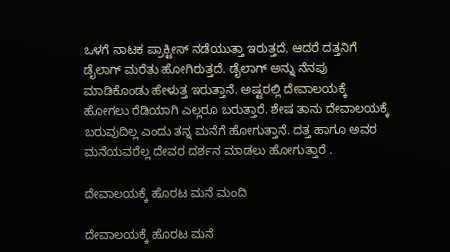ಒಳಗೆ ನಾಟಕ ಪ್ರಾಕ್ಟೀಸ್ ನಡೆಯುತ್ತಾ ಇರುತ್ತದೆ. ಆದರೆ ದತ್ತನಿಗೆ ಡೈಲಾಗ್ ಮರೆತು ಹೋಗಿರುತ್ತದೆ. ಡೈಲಾಗ್ ಅನ್ನು ನೆನಪು ಮಾಡಿಕೊಂಡು ಹೇಳುತ್ತ ಇರುತ್ತಾನೆ. ಅಷ್ಟರಲ್ಲಿ ದೇವಾಲಯಕ್ಕೆ ಹೋಗಲು ರೆಡಿಯಾಗಿ ಎಲ್ಲರೂ ಬರುತ್ತಾರೆ. ಶೇಷ ತಾನು ದೇವಾಲಯಕ್ಕೆ ಬರುವುದಿಲ್ಲ ಎಂದು ತನ್ನ ಮನೆಗೆ ಹೋಗುತ್ತಾನೆ. ದತ್ತ ಹಾಗೂ ಅವರ ಮನೆಯವರೆಲ್ಲ ದೇವರ ದರ್ಶನ ಮಾಡಲು ಹೋಗುತ್ತಾರೆ .

ದೇವಾಲಯಕ್ಕೆ ಹೊರಟ ಮನೆ ಮಂದಿ

ದೇವಾಲಯಕ್ಕೆ ಹೊರಟ ಮನೆ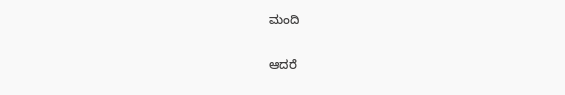ಮಂದಿ

ಆದರೆ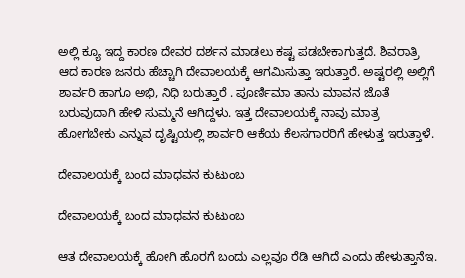ಅಲ್ಲಿ ಕ್ಯೂ ಇದ್ದ ಕಾರಣ ದೇವರ ದರ್ಶನ ಮಾಡಲು ಕಷ್ಟ ಪಡಬೇಕಾಗುತ್ತದೆ. ಶಿವರಾತ್ರಿ ಆದ ಕಾರಣ ಜನರು ಹೆಚ್ಚಾಗಿ ದೇವಾಲಯಕ್ಕೆ ಆಗಮಿಸುತ್ತಾ ಇರುತ್ತಾರೆ. ಅಷ್ಟರಲ್ಲಿ ಅಲ್ಲಿಗೆ ಶಾರ್ವರಿ ಹಾಗೂ ಅಭಿ, ನಿಧಿ ಬರುತ್ತಾರೆ . ಪೂರ್ಣಿಮಾ ತಾನು ಮಾವನ ಜೊತೆ ಬರುವುದಾಗಿ ಹೇಳಿ ಸುಮ್ಮನೆ ಆಗಿದ್ದಳು. ಇತ್ತ ದೇವಾಲಯಕ್ಕೆ ನಾವು ಮಾತ್ರ ಹೋಗಬೇಕು ಎನ್ನುವ ದೃಷ್ಟಿಯಲ್ಲಿ ಶಾರ್ವರಿ ಆಕೆಯ ಕೆಲಸಗಾರರಿಗೆ ಹೇಳುತ್ತ ಇರುತ್ತಾಳೆ.

ದೇವಾಲಯಕ್ಕೆ ಬಂದ ಮಾಧವನ ಕುಟುಂಬ

ದೇವಾಲಯಕ್ಕೆ ಬಂದ ಮಾಧವನ ಕುಟುಂಬ

ಆತ ದೇವಾಲಯಕ್ಕೆ ಹೋಗಿ ಹೊರಗೆ ಬಂದು ಎಲ್ಲವೂ ರೆಡಿ ಆಗಿದೆ ಎಂದು ಹೇಳುತ್ತಾನೆಇ.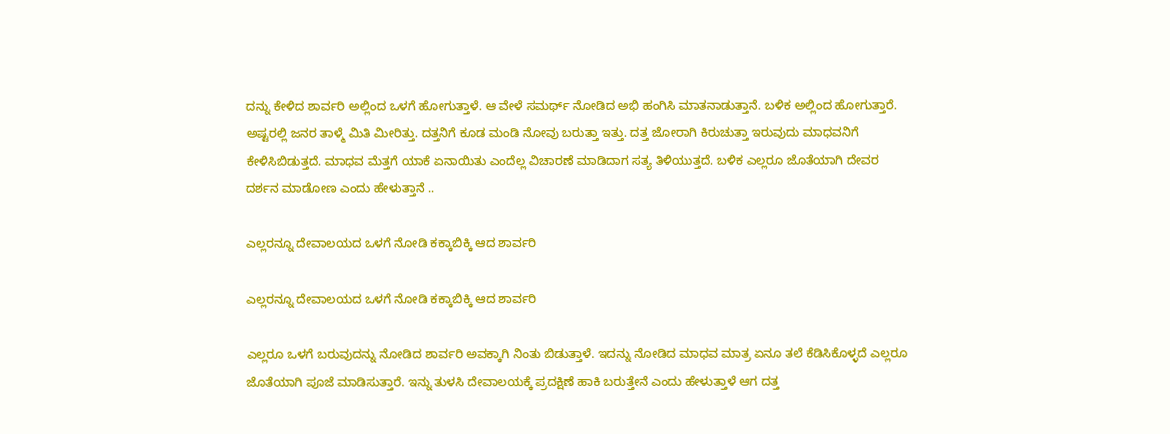ದನ್ನು ಕೇಳಿದ ಶಾರ್ವರಿ ಅಲ್ಲಿಂದ ಒಳಗೆ ಹೋಗುತ್ತಾಳೆ. ಆ ವೇಳೆ ಸಮರ್ಥ್ ನೋಡಿದ ಅಭಿ ಹಂಗಿಸಿ ಮಾತನಾಡುತ್ತಾನೆ. ಬಳಿಕ ಅಲ್ಲಿಂದ ಹೋಗುತ್ತಾರೆ. ಅಷ್ಟರಲ್ಲಿ ಜನರ ತಾಳ್ಮೆ ಮಿತಿ ಮೀರಿತ್ತು. ದತ್ತನಿಗೆ ಕೂಡ ಮಂಡಿ ನೋವು ಬರುತ್ತಾ ಇತ್ತು. ದತ್ತ ಜೋರಾಗಿ ಕಿರುಚುತ್ತಾ ಇರುವುದು ಮಾಧವನಿಗೆ ಕೇಳಿಸಿಬಿಡುತ್ತದೆ. ಮಾಧವ ಮೆತ್ತಗೆ ಯಾಕೆ ಏನಾಯಿತು ಎಂದೆಲ್ಲ ವಿಚಾರಣೆ ಮಾಡಿದಾಗ ಸತ್ಯ ತಿಳಿಯುತ್ತದೆ. ಬಳಿಕ ಎಲ್ಲರೂ ಜೊತೆಯಾಗಿ ದೇವರ ದರ್ಶನ ಮಾಡೋಣ ಎಂದು ಹೇಳುತ್ತಾನೆ ..

ಎಲ್ಲರನ್ನೂ ದೇವಾಲಯದ ಒಳಗೆ ನೋಡಿ ಕಕ್ಕಾಬಿಕ್ಕಿ ಆದ ಶಾರ್ವರಿ

ಎಲ್ಲರನ್ನೂ ದೇವಾಲಯದ ಒಳಗೆ ನೋಡಿ ಕಕ್ಕಾಬಿಕ್ಕಿ ಆದ ಶಾರ್ವರಿ

ಎಲ್ಲರೂ ಒಳಗೆ ಬರುವುದನ್ನು ನೋಡಿದ ಶಾರ್ವರಿ ಅವಕ್ಕಾಗಿ ನಿಂತು ಬಿಡುತ್ತಾಳೆ. ಇದನ್ನು ನೋಡಿದ ಮಾಧವ ಮಾತ್ರ ಏನೂ ತಲೆ ಕೆಡಿಸಿಕೊಳ್ಳದೆ ಎಲ್ಲರೂ ಜೊತೆಯಾಗಿ ಪೂಜೆ ಮಾಡಿಸುತ್ತಾರೆ. ಇನ್ನು ತುಳಸಿ ದೇವಾಲಯಕ್ಕೆ ಪ್ರದಕ್ಷಿಣೆ ಹಾಕಿ ಬರುತ್ತೇನೆ ಎಂದು ಹೇಳುತ್ತಾಳೆ ಆಗ ದತ್ತ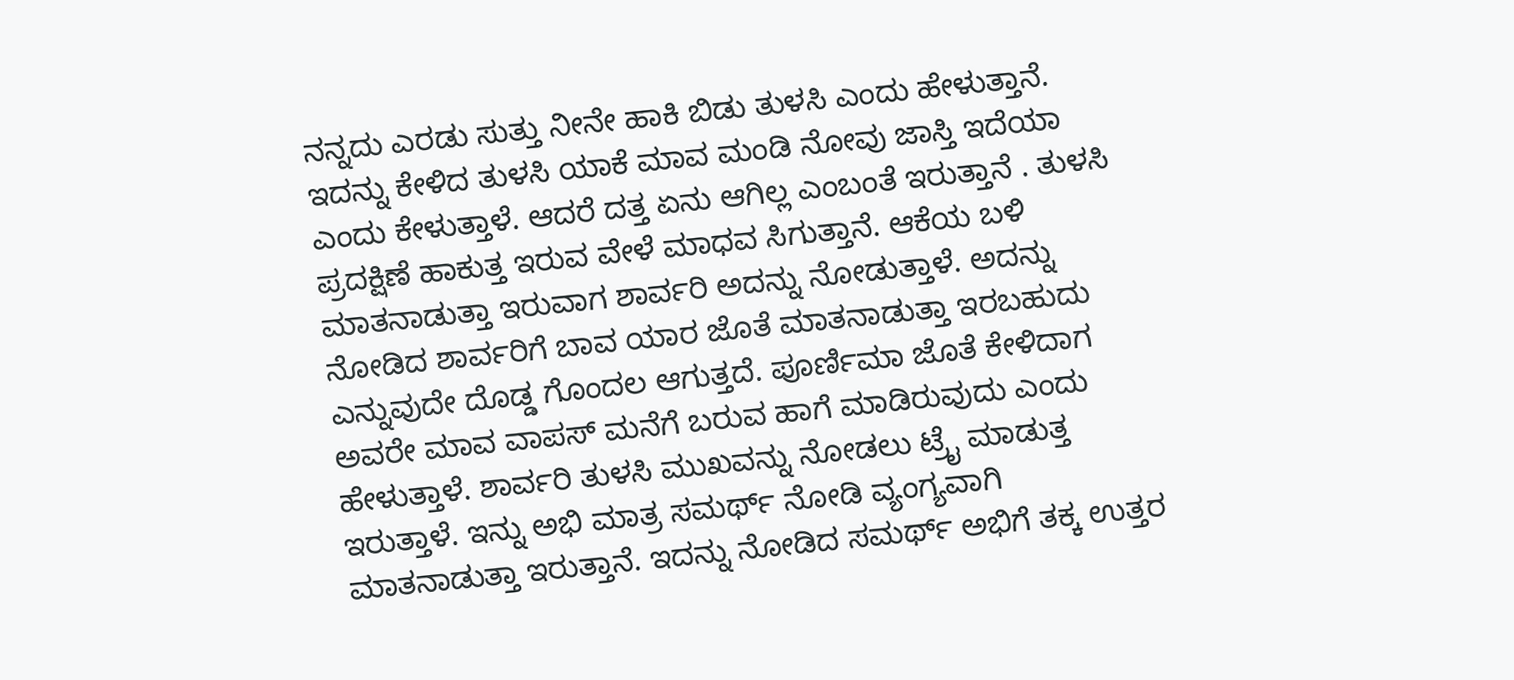ನನ್ನದು ಎರಡು ಸುತ್ತು ನೀನೇ ಹಾಕಿ ಬಿಡು ತುಳಸಿ ಎಂದು ಹೇಳುತ್ತಾನೆ. ಇದನ್ನು ಕೇಳಿದ ತುಳಸಿ ಯಾಕೆ ಮಾವ ಮಂಡಿ ನೋವು ಜಾಸ್ತಿ ಇದೆಯಾ ಎಂದು ಕೇಳುತ್ತಾಳೆ. ಆದರೆ ದತ್ತ ಏನು ಆಗಿಲ್ಲ ಎಂಬಂತೆ ಇರುತ್ತಾನೆ . ತುಳಸಿ ಪ್ರದಕ್ಷಿಣೆ ಹಾಕುತ್ತ ಇರುವ ವೇಳೆ ಮಾಧವ ಸಿಗುತ್ತಾನೆ. ಆಕೆಯ ಬಳಿ ಮಾತನಾಡುತ್ತಾ ಇರುವಾಗ ಶಾರ್ವರಿ ಅದನ್ನು ನೋಡುತ್ತಾಳೆ. ಅದನ್ನು ನೋಡಿದ ಶಾರ್ವರಿಗೆ ಬಾವ ಯಾರ ಜೊತೆ ಮಾತನಾಡುತ್ತಾ ಇರಬಹುದು ಎನ್ನುವುದೇ ದೊಡ್ಡ ಗೊಂದಲ ಆಗುತ್ತದೆ. ಪೂರ್ಣಿಮಾ ಜೊತೆ ಕೇಳಿದಾಗ ಅವರೇ ಮಾವ ವಾಪಸ್ ಮನೆಗೆ ಬರುವ ಹಾಗೆ ಮಾಡಿರುವುದು ಎಂದು ಹೇಳುತ್ತಾಳೆ. ಶಾರ್ವರಿ ತುಳಸಿ ಮುಖವನ್ನು ನೋಡಲು ಟ್ರೈ ಮಾಡುತ್ತ ಇರುತ್ತಾಳೆ. ಇನ್ನು ಅಭಿ ಮಾತ್ರ ಸಮರ್ಥ್ ನೋಡಿ ವ್ಯಂಗ್ಯವಾಗಿ ಮಾತನಾಡುತ್ತಾ ಇರುತ್ತಾನೆ. ಇದನ್ನು ನೋಡಿದ ಸಮರ್ಥ್ ಅಭಿಗೆ ತಕ್ಕ ಉತ್ತರ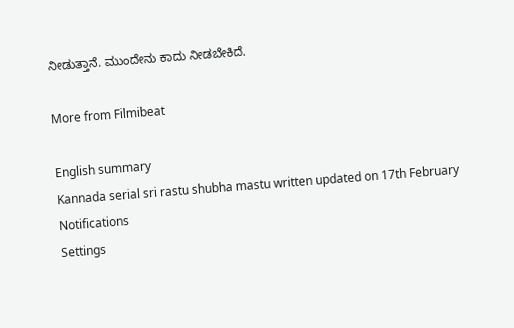ನೀಡುತ್ತಾನೆ. ಮುಂದೇನು ಕಾದು ನೀಡಬೇಕಿದೆ.

More from Filmibeat

English summary
Kannada serial sri rastu shubha mastu written updated on 17th February
Notifications
Settings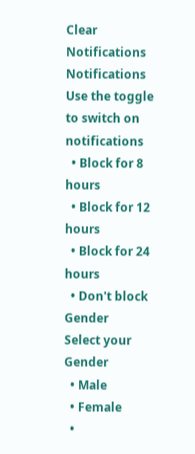Clear Notifications
Notifications
Use the toggle to switch on notifications
  • Block for 8 hours
  • Block for 12 hours
  • Block for 24 hours
  • Don't block
Gender
Select your Gender
  • Male
  • Female
  •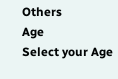Others
Age
Select your Age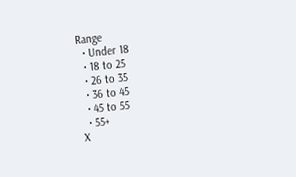Range
  • Under 18
  • 18 to 25
  • 26 to 35
  • 36 to 45
  • 45 to 55
  • 55+
X